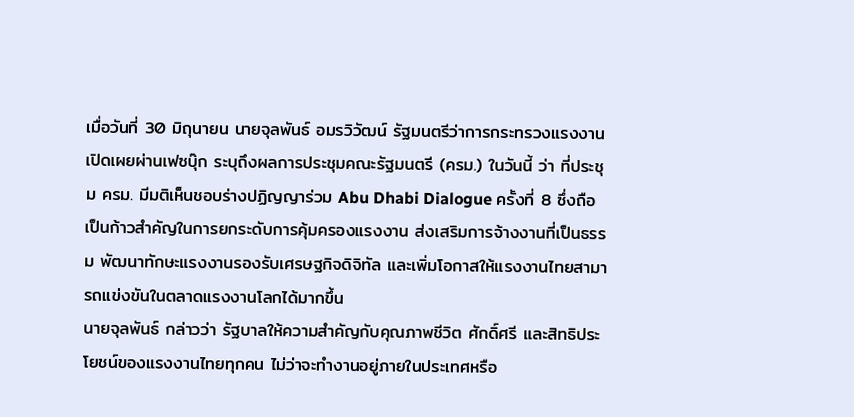เมื่อวันที่ 30 มิถุนายน นายจุลพันธ์ อมรวิวัฒน์ รัฐมนตรีว่าการกระทรวงแรงงาน เปิดเผยผ่านเฟซบุ๊ก ระบุถึงผลการประชุมคณะรัฐมนตรี (ครม.) ในวันนี้ ว่า ที่ประชุม ครม. มีมติเห็นชอบร่างปฏิญญาร่วม Abu Dhabi Dialogue ครั้งที่ 8 ซึ่งถือเป็นก้าวสำคัญในการยกระดับการคุ้มครองแรงงาน ส่งเสริมการจ้างงานที่เป็นธรรม พัฒนาทักษะแรงงานรองรับเศรษฐกิจดิจิทัล และเพิ่มโอกาสให้แรงงานไทยสามารถแข่งขันในตลาดแรงงานโลกได้มากขึ้น
นายจุลพันธ์ กล่าวว่า รัฐบาลให้ความสำคัญกับคุณภาพชีวิต ศักดิ์ศรี และสิทธิประโยชน์ของแรงงานไทยทุกคน ไม่ว่าจะทำงานอยู่ภายในประเทศหรือ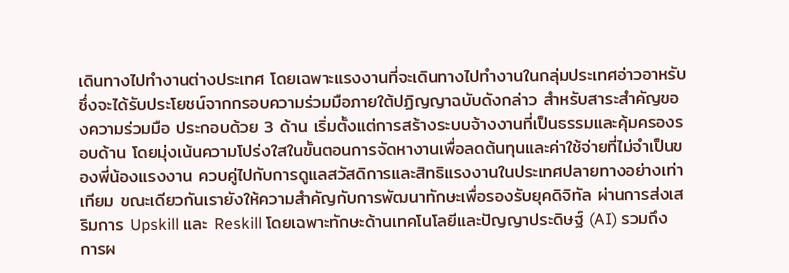เดินทางไปทำงานต่างประเทศ โดยเฉพาะแรงงานที่จะเดินทางไปทำงานในกลุ่มประเทศอ่าวอาหรับ ซึ่งจะได้รับประโยชน์จากกรอบความร่วมมือภายใต้ปฏิญญาฉบับดังกล่าว สำหรับสาระสำคัญของความร่วมมือ ประกอบด้วย 3 ด้าน เริ่มตั้งแต่การสร้างระบบจ้างงานที่เป็นธรรมและคุ้มครองรอบด้าน โดยมุ่งเน้นความโปร่งใสในขั้นตอนการจัดหางานเพื่อลดต้นทุนและค่าใช้จ่ายที่ไม่จำเป็นของพี่น้องแรงงาน ควบคู่ไปกับการดูแลสวัสดิการและสิทธิแรงงานในประเทศปลายทางอย่างเท่าเทียม ขณะเดียวกันเรายังให้ความสำคัญกับการพัฒนาทักษะเพื่อรองรับยุคดิจิทัล ผ่านการส่งเสริมการ Upskill และ Reskill โดยเฉพาะทักษะด้านเทคโนโลยีและปัญญาประดิษฐ์ (AI) รวมถึงการผ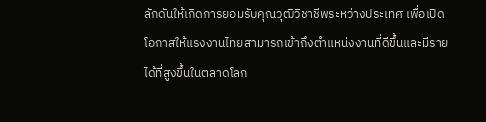ลักดันให้เกิดการยอมรับคุณวุฒิวิชาชีพระหว่างประเทศ เพื่อเปิดโอกาสให้แรงงานไทยสามารถเข้าถึงตำแหน่งงานที่ดีขึ้นและมีรายได้ที่สูงขึ้นในตลาดโลก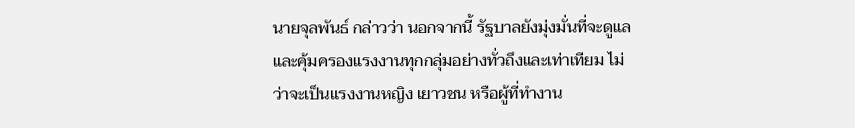นายจุลพันธ์ กล่าวว่า นอกจากนี้ รัฐบาลยังมุ่งมั่นที่จะดูแลและคุ้มครองแรงงานทุกกลุ่มอย่างทั่วถึงและเท่าเทียม ไม่ว่าจะเป็นแรงงานหญิง เยาวชน หรือผู้ที่ทำงาน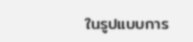ในรูปแบบการ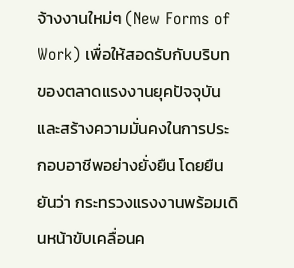จ้างงานใหม่ๆ (New Forms of Work) เพื่อให้สอดรับกับบริบทของตลาดแรงงานยุคปัจจุบันและสร้างความมั่นคงในการประกอบอาชีพอย่างยั่งยืน โดยยืนยันว่า กระทรวงแรงงานพร้อมเดินหน้าขับเคลื่อนค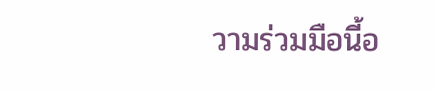วามร่วมมือนี้อ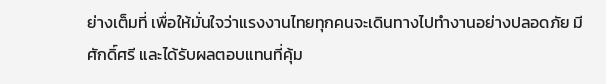ย่างเต็มที่ เพื่อให้มั่นใจว่าแรงงานไทยทุกคนจะเดินทางไปทำงานอย่างปลอดภัย มีศักดิ์ศรี และได้รับผลตอบแทนที่คุ้ม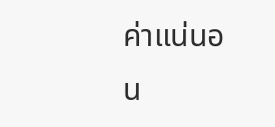ค่าแน่นอน